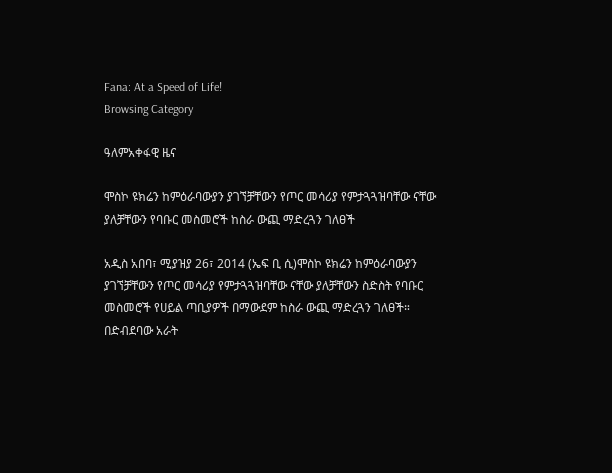Fana: At a Speed of Life!
Browsing Category

ዓለምአቀፋዊ ዜና

ሞስኮ ዩክሬን ከምዕራባውያን ያገኘቻቸውን የጦር መሳሪያ የምታጓጓዝባቸው ናቸው ያለቻቸውን የባቡር መስመሮች ከስራ ውጪ ማድረጓን ገለፀች

አዲስ አበባ፣ ሚያዝያ 26፣ 2014 (ኤፍ ቢ ሲ)ሞስኮ ዩክሬን ከምዕራባውያን ያገኘቻቸውን የጦር መሳሪያ የምታጓጓዝባቸው ናቸው ያለቻቸውን ስድስት የባቡር መስመሮች የሀይል ጣቢያዎች በማውደም ከስራ ውጪ ማድረጓን ገለፀች። በድብደባው አራት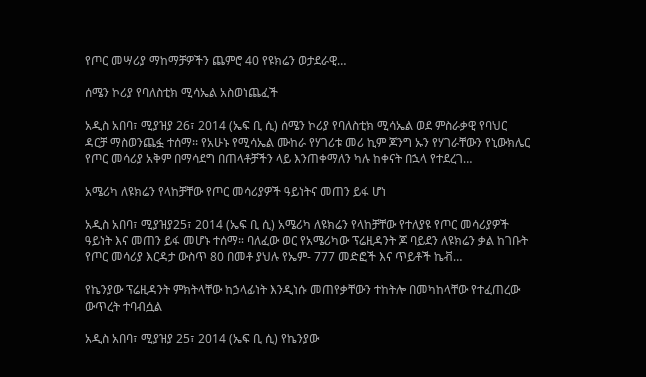የጦር መሣሪያ ማከማቻዎችን ጨምሮ 40 የዩክሬን ወታደራዊ…

ሰሜን ኮሪያ የባለስቲክ ሚሳኤል አስወነጨፈች

አዲስ አበባ፣ ሚያዝያ 26፣ 2014 (ኤፍ ቢ ሲ) ሰሜን ኮሪያ የባለስቲክ ሚሳኤል ወደ ምስራቃዊ የባህር ዳርቻ ማስወንጨፏ ተሰማ፡፡ የአሁኑ የሚሳኤል ሙከራ የሃገሪቱ መሪ ኪም ጆንግ ኡን የሃገራቸውን የኒውክሌር የጦር መሳሪያ አቅም በማሳደግ በጠላቶቻችን ላይ እንጠቀማለን ካሉ ከቀናት በኋላ የተደረገ…

አሜሪካ ለዩክሬን የላከቻቸው የጦር መሳሪያዎች ዓይነትና መጠን ይፋ ሆነ

አዲስ አበባ፣ ሚያዝያ25፣ 2014 (ኤፍ ቢ ሲ) አሜሪካ ለዩክሬን የላከቻቸው የተለያዩ የጦር መሳሪያዎች ዓይነት እና መጠን ይፋ መሆኑ ተሰማ። ባለፈው ወር የአሜሪካው ፕሬዚዳንት ጆ ባይደን ለዩክሬን ቃል ከገቡት የጦር መሳሪያ እርዳታ ውስጥ 80 በመቶ ያህሉ የኤም- 777 መድፎች እና ጥይቶች ኬቭ…

የኬንያው ፕሬዚዳንት ምክትላቸው ከኃላፊነት እንዲነሱ መጠየቃቸውን ተከትሎ በመካከላቸው የተፈጠረው ውጥረት ተባብሷል

አዲስ አበባ፣ ሚያዝያ 25፣ 2014 (ኤፍ ቢ ሲ) የኬንያው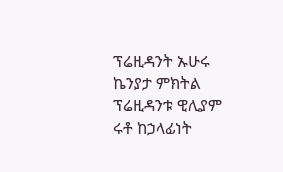ፕሬዚዳንት ኡሁሩ ኬንያታ ምክትል ፕሬዚዳንቱ ዊሊያም ሩቶ ከኃላፊነት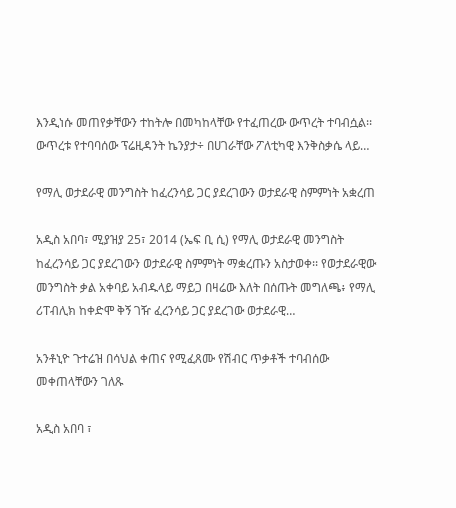እንዲነሱ መጠየቃቸውን ተከትሎ በመካከላቸው የተፈጠረው ውጥረት ተባብሷል፡፡ ውጥረቱ የተባባሰው ፕሬዚዳንት ኬንያታ÷ በሀገራቸው ፖለቲካዊ እንቅስቃሴ ላይ…

የማሊ ወታደራዊ መንግስት ከፈረንሳይ ጋር ያደረገውን ወታደራዊ ስምምነት አቋረጠ

አዲስ አበባ፣ ሚያዝያ 25፣ 2014 (ኤፍ ቢ ሲ) የማሊ ወታደራዊ መንግስት ከፈረንሳይ ጋር ያደረገውን ወታደራዊ ስምምነት ማቋረጡን አስታወቀ፡፡ የወታደራዊው መንግስት ቃል አቀባይ አብዱላይ ማይጋ በዛሬው እለት በሰጡት መግለጫ፥ የማሊ ሪፐብሊክ ከቀድሞ ቅኝ ገዥ ፈረንሳይ ጋር ያደረገው ወታደራዊ…

አንቶኒዮ ጉተሬዝ በሳህል ቀጠና የሚፈጸሙ የሽብር ጥቃቶች ተባብሰው መቀጠላቸውን ገለጹ

አዲስ አበባ ፣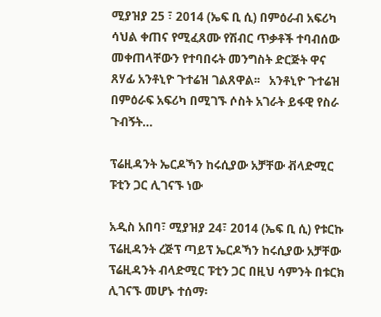ሚያዝያ 25 ፣ 2014 (ኤፍ ቢ ሲ) በምዕራብ አፍሪካ ሳህል ቀጠና የሚፈጸሙ የሽብር ጥቃቶች ተባብሰው መቀጠላቸውን የተባበሩት መንግስት ድርጅት ዋና ጸሃፊ አንቶኒዮ ጉተሬዝ ገልጸዋል፡፡   አንቶኒዮ ጉተሬዝ በምዕራፍ አፍሪካ በሚገኙ ሶስት አገራት ይፋዊ የስራ ጉብኝት…

ፕሬዚዳንት ኤርዶኻን ከሩሲያው አቻቸው ቭላድሚር ፑቲን ጋር ሊገናኙ ነው

አዲስ አበባ፣ ሚያዝያ 24፣ 2014 (ኤፍ ቢ ሲ) የቱርኩ ፕሬዚዳንት ረጅፕ ጣይፕ ኤርዶኻን ከሩሲያው አቻቸው ፕሬዚዳንት ብላድሚር ፑቲን ጋር በዚህ ሳምንት በቱርክ ሊገናኙ መሆኑ ተሰማ፡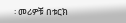፡ መሪዎቹ በቱርክ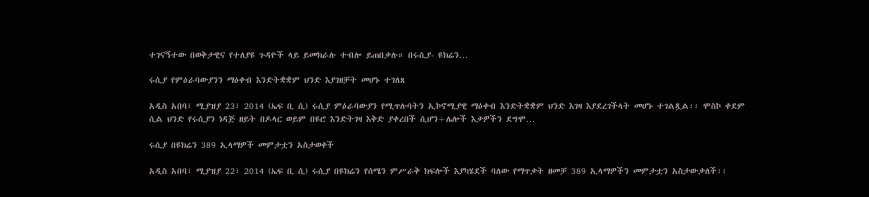ተገናኝተው በወቅታዊና የተለያዩ ጉዳዮች ላይ ይመክራሉ ተብሎ ይጠበቃሉ። በሩሲያ- ዩክሬን…

ሩሲያ የምዕራባውያንን ማዕቀብ እንድትቋቋም ህንድ እያገዘቻት መሆኑ ተገለጸ

አዲስ አበባ፣ ሚያዝያ 23፣ 2014 (ኤፍ ቢ ሲ) ሩሲያ ምዕራባውያን የሚጥሉባትን ኢኮኖሚያዊ ማዕቀብ እንድትቋቋም ህንድ እገዛ እያደረገችላት መሆኑ ተገልጿል፡፡ ሞስኮ ቀደም ሲል ህንድ የሩሲያን ነዳጅ ዘይት በዶላር ወይም በዩሮ እንድትገዛ እቅድ ያቀረበች ሲሆን÷ሌሎች እቃዎችን ደግሞ…

ሩሲያ በዩክሬን 389 ኢላማዎች መምታቷን አስታወቀች

አዲስ አበባ፣ ሚያዝያ 22፣ 2014 (ኤፍ ቢ ሲ) ሩሲያ በዩክሬን የሰሜን ምሥራቅ ክፍሎች እያካሄደች ባለው የማጥቃት ዘመቻ 389 ኢላማዎችን መምታቷን አስታውቃለች፡፡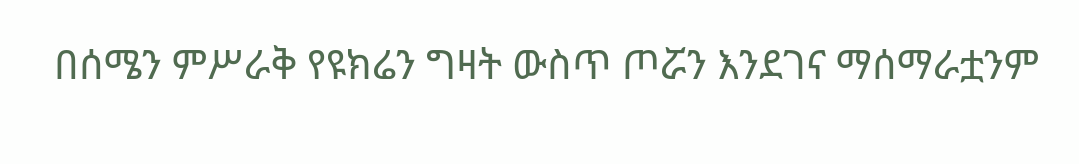በሰሜን ምሥራቅ የዩክሬን ግዛት ውስጥ ጦሯን እንደገና ማሰማራቷንም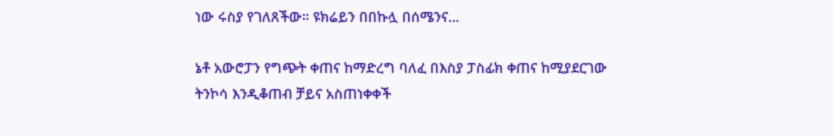ነው ሩስያ የገለጸችው። ዩክሬይን በበኩሏ በሰሜንና…

ኔቶ አውሮፓን የግጭት ቀጠና ከማድረግ ባለፈ በእስያ ፓስፊክ ቀጠና ከሚያደርገው ትንኮሳ እንዲቆጠብ ቻይና አስጠነቀቀች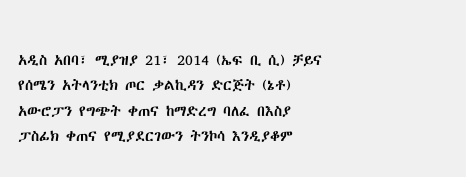አዲስ አበባ፣ ሚያዝያ 21፣ 2014 (ኤፍ ቢ ሲ) ቻይና የሰሜን አትላንቲክ ጦር ቃልኪዳን ድርጅት (ኔቶ) አውሮፓን የግጭት ቀጠና ከማድረግ ባለፈ በእስያ ፓስፊክ ቀጠና የሚያደርገውን ትንኮሳ እንዲያቆም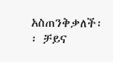አስጠንቅቃለች፡፡ ቻይና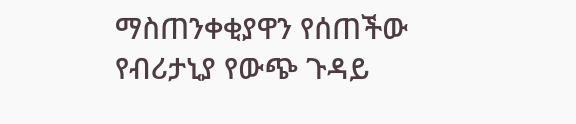ማስጠንቀቂያዋን የሰጠችው የብሪታኒያ የውጭ ጉዳይ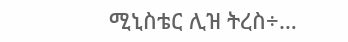ሚኒስቴር ሊዝ ትረስ÷…